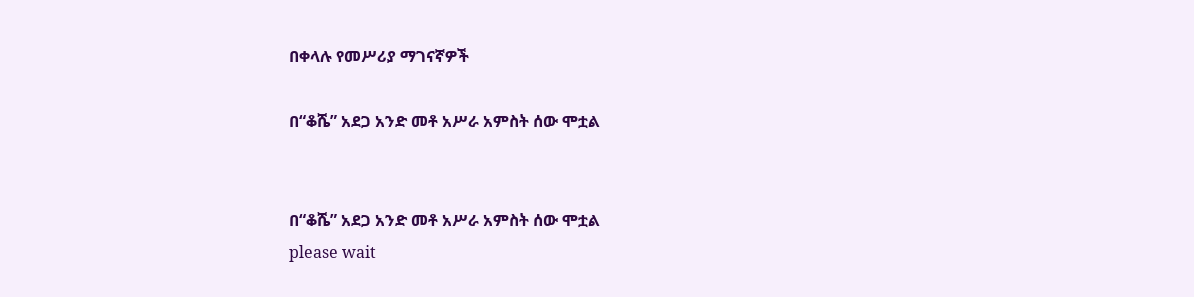በቀላሉ የመሥሪያ ማገናኛዎች

በ“ቆሼ” አደጋ አንድ መቶ አሥራ አምስት ሰው ሞቷል


በ“ቆሼ” አደጋ አንድ መቶ አሥራ አምስት ሰው ሞቷል
please wait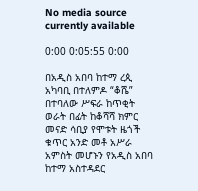No media source currently available

0:00 0:05:55 0:00

በአዲስ አበባ ከተማ ረጲ አካባቢ በተለምዶ “ቆሼ” በተባለው ሥፍራ ከጥቂት ወራት በፊት ከቆሻሻ ክምር መናድ ሳቢያ የሞቱት ዜጎች ቁጥር አንድ መቶ አሥራ አምስት መሆኑን የአዲስ አበባ ከተማ አስተዳደር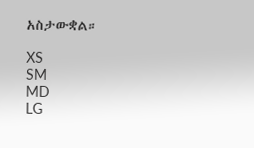አስታውቋል።

XS
SM
MD
LG